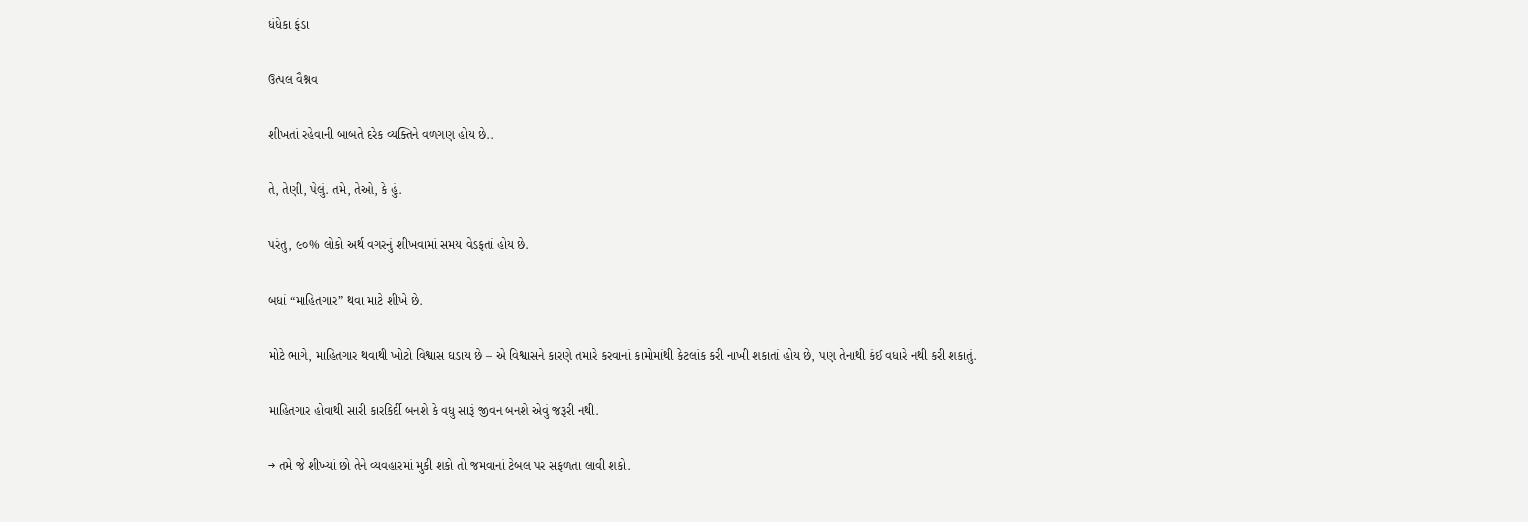ધંધેકા ફંડા

ઉત્પલ વૈશ્નવ

શીખતાં રહેવાની બાબતે દરેક વ્યક્તિને વળગણ હોય છે..

તે, તેણી, પેલું. તમે, તેઓ, કે હું.

પરંતુ, ૯૦% લોકો અર્થ વગરનું શીખવામાં સમય વેડફતાં હોય છે.

બધાં “માહિતગાર” થવા માટે શીખે છે.

મોટે ભાગે, માહિતગાર થવાથી ખોટો વિશ્વાસ ઘડાય છે – એ વિશ્વાસને કારણે તમારે કરવાનાં કામોમાંથી કેટલાંક કરી નાખી શકાતાં હોય છે, પણ તેનાથી કંઈ વધારે નથી કરી શકાતું.

માહિતગાર હોવાથી સારી કારકિર્દી બનશે કે વધુ સારૂં જીવન બનશે એવું જરૂરી નથી.

→ તમે જે શીખ્યાં છો તેને વ્યવહારમાં મુકી શકો તો જમવાનાં ટેબલ પર સફળતા લાવી શકો.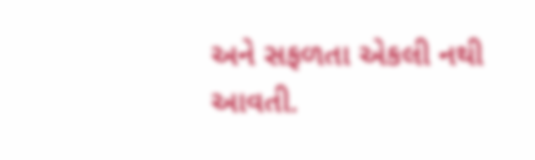અને સફળતા એકલી નથી આવતી.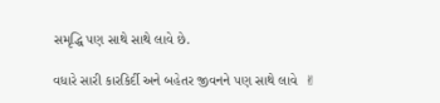સમૃદ્ધિ પણ સાથે સાથે લાવે છે.

વધારે સારી કારકિર્દી અને બહેતર જીવનને પણ સાથે લાવે  ✌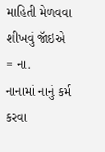માહિતી મેળવવા શીખવું જૉઇએ = ના.
નાનામાં નાનું કર્મ કરવા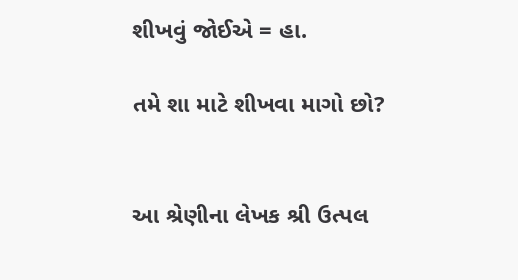શીખવું જોઈએ = હા.

તમે શા માટે શીખવા માગો છો?


આ શ્રેણીના લેખક શ્રી ઉત્પલ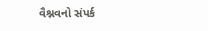વૈશ્નવનો સંપર્ક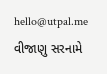hello@utpal.me  વીજાણુ સરનામે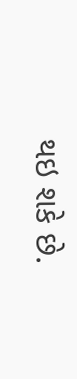થઇ શકે છે.